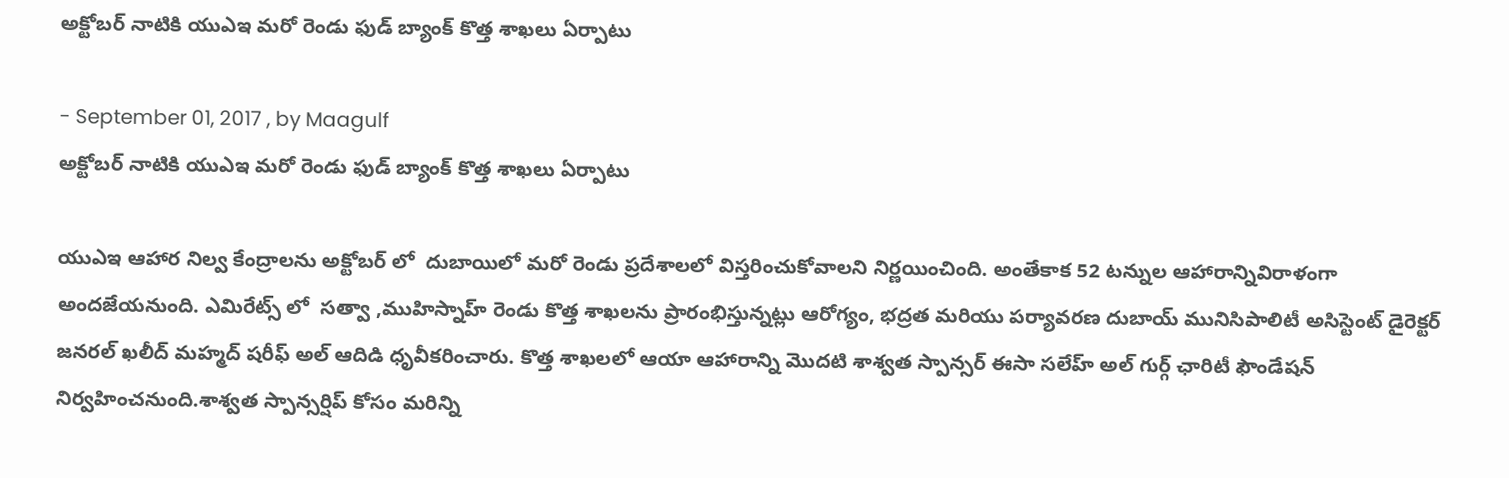అక్టోబర్ నాటికి యుఎఇ మరో రెండు ఫుడ్ బ్యాంక్ కొత్త శాఖలు ఏర్పాటు

- September 01, 2017 , by Maagulf
అక్టోబర్ నాటికి యుఎఇ మరో రెండు ఫుడ్ బ్యాంక్ కొత్త శాఖలు ఏర్పాటు

యుఎఇ ఆహార నిల్వ కేంద్రాలను అక్టోబర్ లో  దుబాయిలో మరో రెండు ప్రదేశాలలో విస్తరించుకోవాలని నిర్ణయించింది. అంతేకాక 52 టన్నుల ఆహారాన్నివిరాళంగా అందజేయనుంది. ఎమిరేట్స్ లో  సత్వా ,ముహిస్నాహ్ రెండు కొత్త శాఖలను ప్రారంభిస్తున్నట్లు ఆరోగ్యం, భద్రత మరియు పర్యావరణ దుబాయ్ మునిసిపాలిటీ అసిస్టెంట్ డైరెక్టర్ జనరల్ ఖలీద్ మహ్మద్ షరీఫ్ అల్ ఆదిడి ధృవీకరించారు. కొత్త శాఖలలో ఆయా ఆహారాన్ని మొదటి శాశ్వత స్పాన్సర్ ఈసా సలేహ్ అల్ గుర్గ్ ఛారిటీ ఫౌండేషన్ నిర్వహించనుంది.శాశ్వత స్పాన్సర్షిప్ కోసం మరిన్ని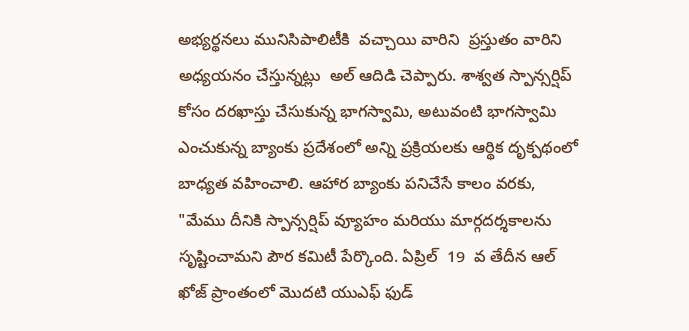అభ్యర్థనలు మునిసిపాలిటీకి  వచ్చాయి వారిని  ప్రస్తుతం వారిని అధ్యయనం చేస్తున్నట్లు  అల్ ఆదిడి చెప్పారు. శాశ్వత స్పాన్సర్షిప్ కోసం దరఖాస్తు చేసుకున్న భాగస్వామి, అటువంటి భాగస్వామి ఎంచుకున్న బ్యాంకు ప్రదేశంలో అన్ని ప్రక్రియలకు ఆర్థిక దృక్పథంలో బాధ్యత వహించాలి. ఆహార బ్యాంకు పనిచేసే కాలం వరకు, "మేము దీనికి స్పాన్సర్షిప్ వ్యూహం మరియు మార్గదర్శకాలను సృష్టించామని పౌర కమిటీ పేర్కొంది. ఏప్రిల్  19  వ తేదీన ఆల్ ఖోజ్ ప్రాంతంలో మొదటి యుఎఫ్ ఫుడ్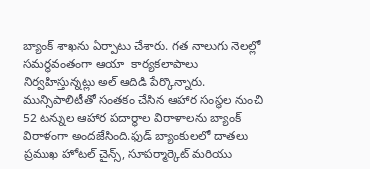బ్యాంక్ శాఖను ఏర్పాటు చేశారు. గత నాలుగు నెలల్లో సమర్ధవంతంగా ఆయా  కార్యకలాపాలు నిర్వహిస్తున్నట్లు అల్ ఆదిడి పేర్కొన్నారు.  మున్సిపాలిటీతో సంతకం చేసిన ఆహార సంస్థల నుంచి 52 టన్నుల ఆహార పదార్థాల విరాళాలను బ్యాంక్ విరాళంగా అందజేసింది.ఫుడ్ బ్యాంకులలో దాతలు ప్రముఖ హోటల్ చైన్స్, సూపర్మార్కెట్ మరియు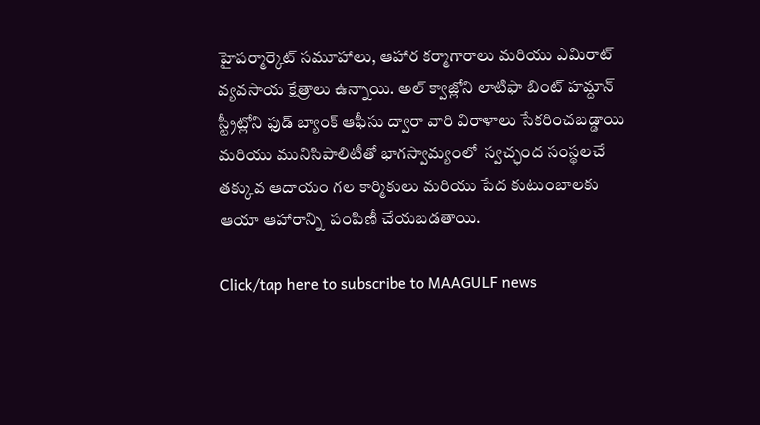హైపర్మార్కెట్ సమూహాలు, ఆహార కర్మాగారాలు మరియు ఎమిరాట్ వ్యవసాయ క్షేత్రాలు ఉన్నాయి. అల్ క్వాజ్లోని లాటిఫా బింట్ హమ్దాన్ స్ట్రీట్లోని ఫుడ్ బ్యాంక్ ఆఫీసు ద్వారా వారి విరాళాలు సేకరించబడ్డాయి మరియు మునిసిపాలిటీతో భాగస్వామ్యంలో  స్వచ్ఛంద సంస్థలచే తక్కువ ఆదాయం గల కార్మికులు మరియు పేద కుటుంబాలకు ఆయా ఆహారాన్ని  పంపిణీ చేయబడతాయి.

Click/tap here to subscribe to MAAGULF news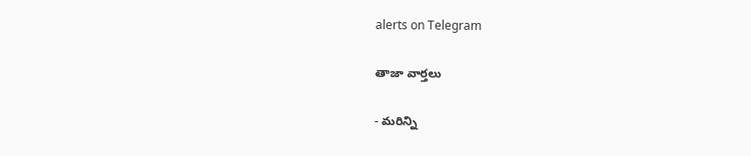alerts on Telegram

తాజా వార్తలు

- మరిన్ని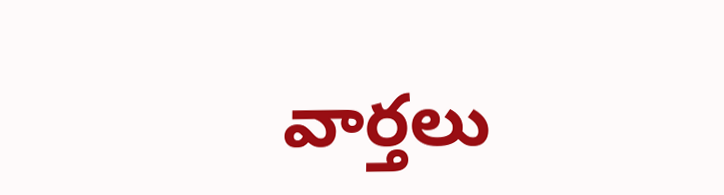వార్తలు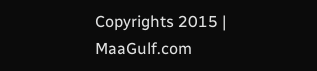Copyrights 2015 | MaaGulf.com